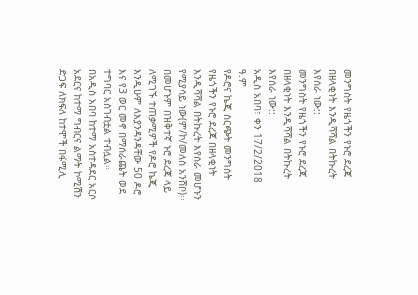መንግስት የዜጎችን የኑሮ ደረጃ በዘላቂነት እንዲሻሻል በትኩረት እየሰራ ነው::
መንግስት የዜጎችን የኑሮ ደረጃ በዘላቂነት እንዲሻሻል በትኩረት እየሰራ ነው::
አዲስ አበባ፣ ቀን 17/2/2018 ዓ.ም
የዶሮና ኬጂ ስርጭት መንግስት የዜጎችን የኑሮ ደረጃ በዘላቂነት እንዲሻሻል በትኩረት እየሰራ መሆኑን የሚያሳይ ነው(ም/ኮ/መለስ አንሸቦ)፡፡
በመሆኑም በዝቅተኛ ኑሮ ደረጃ ላይ ለሚገኙ ተጠቃሚዎች የዶሮ ኬጂ እንዲሁም ለእያንዳንዳቸው 50 ዶሮ እና የ3 ወር መኖ በማሰራጨት ወደ ተግባር አስገብቷል ተብሏል።
በአዲስ አበባ ከተማ አስተዳደር አርሶ አደርና ከተማ ግብርና ልማት ኮሚሽን ድጋፍ ለክፍለ ከተሞች በፋሚሊ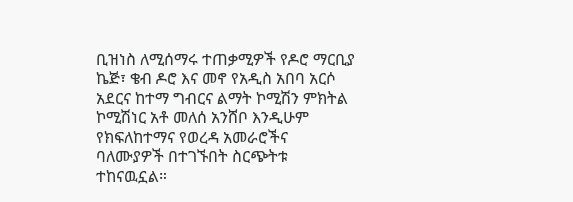ቢዝነስ ለሚሰማሩ ተጠቃሚዎች የዶሮ ማርቢያ ኬጅ፣ ቄብ ዶሮ እና መኖ የአዲስ አበባ አርሶ አደርና ከተማ ግብርና ልማት ኮሚሽን ምክትል ኮሚሽነር አቶ መለሰ አንሸቦ እንዲሁም የክፍለከተማና የወረዳ አመራሮችና ባለሙያዎች በተገኙበት ስርጭትቱ ተከናዉኗል።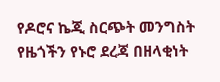የዶሮና ኬጂ ስርጭት መንግስት የዜጎችን የኑሮ ደረጃ በዘላቂነት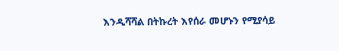እንዲሻሻል በትኩረት እየሰራ መሆኑን የሚያሳይ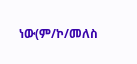ነው(ም/ኮ/መለስ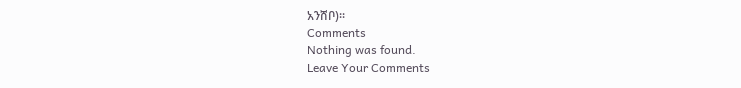አንሸቦ)፡፡
Comments
Nothing was found.
Leave Your Comments